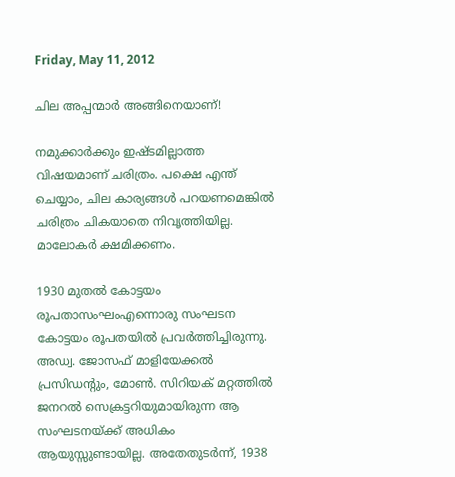Friday, May 11, 2012

ചില അപ്പന്മാര്‍ അങ്ങിനെയാണ്!

നമുക്കാര്‍ക്കും ഇഷ്ടമില്ലാത്ത വിഷയമാണ് ചരിത്രം. പക്ഷെ എന്ത് ചെയ്യാം, ചില കാര്യങ്ങള്‍ പറയണമെങ്കില്‍ ചരിത്രം ചികയാതെ നിവൃത്തിയില്ല. മാലോകര്‍ ക്ഷമിക്കണം.

1930 മുതല്‍ കോട്ടയം രൂപതാസംഘംഎന്നൊരു സംഘടന കോട്ടയം രൂപതയില്‍ പ്രവര്‍ത്തിച്ചിരുന്നു.  അഡ്വ. ജോസഫ്‌ മാളിയേക്കല്‍  പ്രസിഡന്റും, മോണ്‍. സിറിയക്‌ മറ്റത്തില്‍ ജനറല്‍ സെക്രട്ടറിയുമായിരുന്ന ആ സംഘടനയ്ക്ക് അധികം ആയുസ്സുണ്ടായില്ല. അതേതുടര്‍ന്ന്, 1938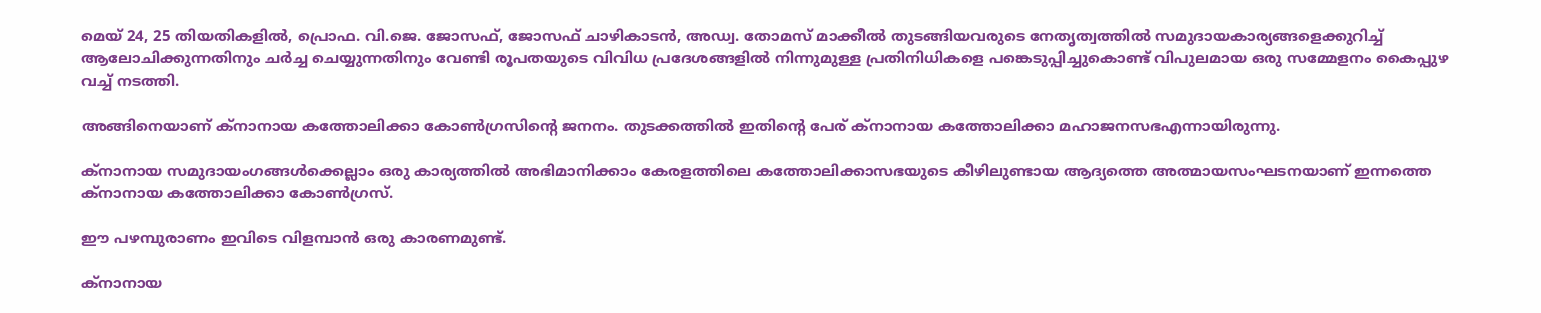മെയ്‌ 24, 25 തിയതികളില്‍, പ്രൊഫ. വി.ജെ. ജോസഫ്‌, ജോസഫ്‌ ചാഴികാടന്‍, അഡ്വ. തോമസ്‌ മാക്കീല്‍ തുടങ്ങിയവരുടെ നേതൃത്വത്തില്‍ സമുദായകാര്യങ്ങളെക്കുറിച്ച് ആലോചിക്കുന്നതിനും ചര്‍ച്ച ചെയ്യുന്നതിനും വേണ്ടി രൂപതയുടെ വിവിധ പ്രദേശങ്ങളില്‍ നിന്നുമുള്ള പ്രതിനിധികളെ പങ്കെടുപ്പിച്ചുകൊണ്ട് വിപുലമായ ഒരു സമ്മേളനം കൈപ്പുഴ വച്ച് നടത്തി.

അങ്ങിനെയാണ് ക്നാനായ കത്തോലിക്കാ കോണ്‍ഗ്രസിന്റെ ജനനം. തുടക്കത്തില്‍ ഇതിന്റെ പേര് ക്നാനായ കത്തോലിക്കാ മഹാജനസഭഎന്നായിരുന്നു.

ക്നാനായ സമുദായംഗങ്ങള്‍ക്കെല്ലാം ഒരു കാര്യത്തില്‍ അഭിമാനിക്കാം കേരളത്തിലെ കത്തോലിക്കാസഭയുടെ കീഴിലുണ്ടായ ആദ്യത്തെ അത്മായസംഘടനയാണ് ഇന്നത്തെ ക്നാനായ കത്തോലിക്കാ കോണ്‍ഗ്രസ്‌.

ഈ പഴമ്പുരാണം ഇവിടെ വിളമ്പാന്‍ ഒരു കാരണമുണ്ട്.

ക്നാനായ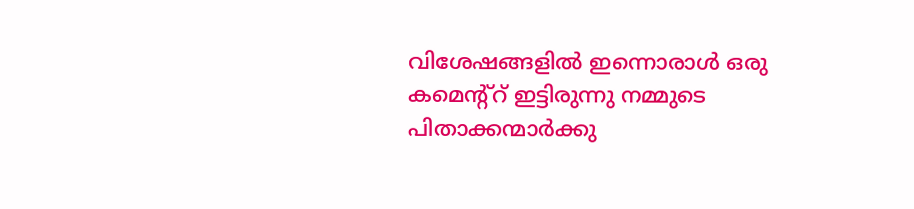വിശേഷങ്ങളില്‍ ഇന്നൊരാള്‍ ഒരു കമെന്റ്റ്‌ ഇട്ടിരുന്നു നമ്മുടെ പിതാക്കന്മാര്‍ക്കു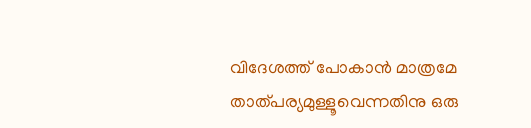വിദേശത്ത് പോകാന്‍ മാത്രമേ താത്പര്യമുള്ളൂവെന്നതിനു ഒരു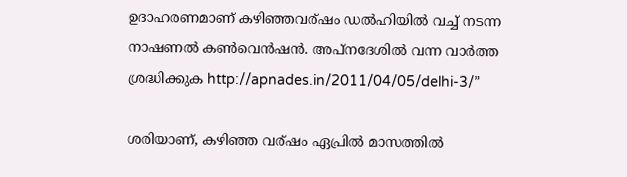ഉദാഹരണമാണ് കഴിഞ്ഞവര്ഷം ഡല്‍ഹിയില്‍ വച്ച് നടന്ന നാഷണല്‍ കണ്‍വെന്‍ഷന്‍. അപ്നദേശില്‍ വന്ന വാര്‍ത്ത‍ ശ്രദ്ധിക്കുക http://apnades.in/2011/04/05/delhi-3/”

ശരിയാണ്, കഴിഞ്ഞ വര്ഷം ഏപ്രില്‍ മാസത്തില്‍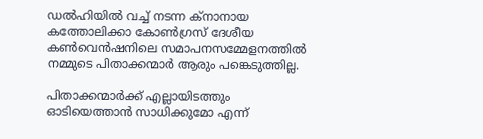ഡല്‍ഹിയില്‍ വച്ച് നടന്ന ക്‌നാനായ കത്തോലിക്കാ കോണ്‍ഗ്രസ്‌ ദേശീയ കണ്‍വെന്‍ഷനിലെ സമാപനസമ്മേളനത്തില്‍ നമ്മുടെ പിതാക്കന്മാര്‍ ആരും പങ്കെടുത്തില്ല.

പിതാക്കന്മാര്‍ക്ക് എല്ലായിടത്തും ഓടിയെത്താന്‍ സാധിക്കുമോ എന്ന്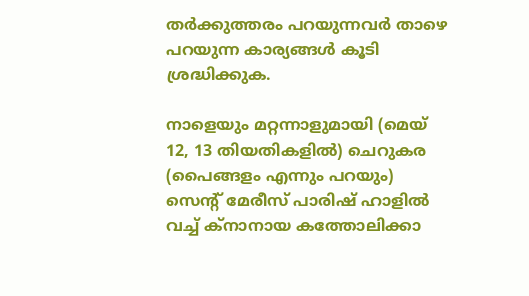തര്‍ക്കുത്തരം പറയുന്നവര്‍ താഴെ പറയുന്ന കാര്യങ്ങള്‍ കൂടി ശ്രദ്ധിക്കുക.

നാളെയും മറ്റന്നാളുമായി (മെയ്‌ 12, 13 തിയതികളില്‍) ചെറുകര (പൈങ്ങളം എന്നും പറയും) സെന്റ്‌ മേരീസ്‌ പാരിഷ് ഹാളില്‍ വച്ച് ക്നാനായ കത്തോലിക്കാ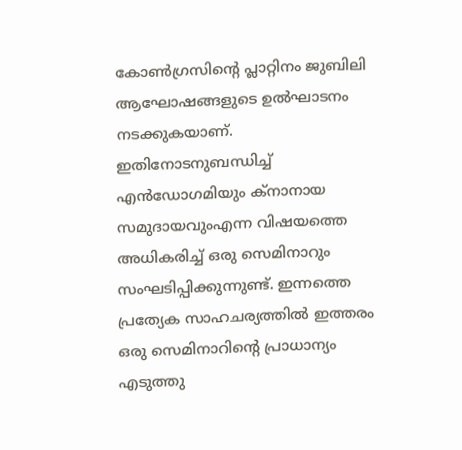കോണ്‍ഗ്രസിന്റെ പ്ലാറ്റിനം ജുബിലി ആഘോഷങ്ങളുടെ ഉല്‍ഘാടനം നടക്കുകയാണ്. ഇതിനോടനുബന്ധിച്ച് എന്‍ഡോഗമിയും ക്നാനായ സമുദായവുംഎന്ന വിഷയത്തെ അധികരിച്ച് ഒരു സെമിനാറും സംഘടിപ്പിക്കുന്നുണ്ട്. ഇന്നത്തെ പ്രത്യേക സാഹചര്യത്തില്‍ ഇത്തരം ഒരു സെമിനാറിന്റെ പ്രാധാന്യം എടുത്തു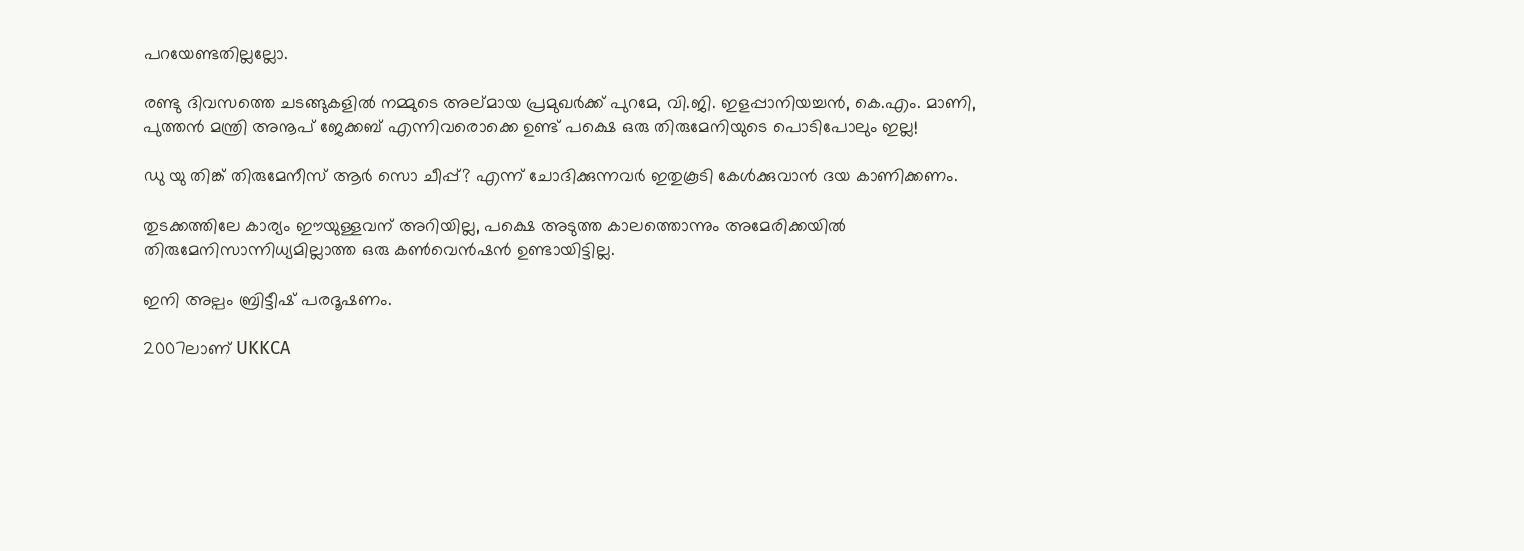പറയേണ്ടതില്ലല്ലോ.

രണ്ടു ദിവസത്തെ ചടങ്ങുകളില്‍ നമ്മുടെ അല്മായ പ്രമുഖര്‍ക്ക് പുറമേ, വി.ജി. ഇളപ്പാനിയച്ചന്‍, കെ.എം. മാണി, പുത്തന്‍ മന്ത്രി അനൂപ്‌ ജേക്കബ്‌ എന്നിവരൊക്കെ ഉണ്ട് പക്ഷെ ഒരു തിരുമേനിയുടെ പൊടിപോലും ഇല്ല!

ഡു യു തിങ്ക്‌ തിരുമേനീസ് ആര്‍ സൊ ചീപ്പ്? എന്ന് ചോദിക്കുന്നവര്‍ ഇതുകൂടി കേള്‍ക്കുവാന്‍ ദയ കാണിക്കണം.

തുടക്കത്തിലേ കാര്യം ഈയുള്ളവന് അറിയില്ല, പക്ഷെ അടുത്ത കാലത്തൊന്നും അമേരിക്കയില്‍ തിരുമേനിസാന്നിധ്യമില്ലാത്ത ഒരു കണ്‍വെന്‍ഷന്‍ ഉണ്ടായിട്ടില്ല.

ഇനി അല്പം ബ്രിട്ടീഷ്‌ പരദൂഷണം.

2007ലാണ് UKKCA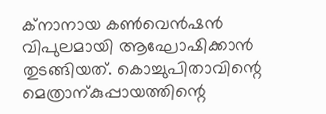ക്നാനായ കണ്‍വെന്‍ഷന്‍ വിപുലമായി ആഘോഷിക്കാന്‍ തുടങ്ങിയത്. കൊച്ചുപിതാവിന്റെ മെത്രാന്കുപ്പായത്തിന്റെ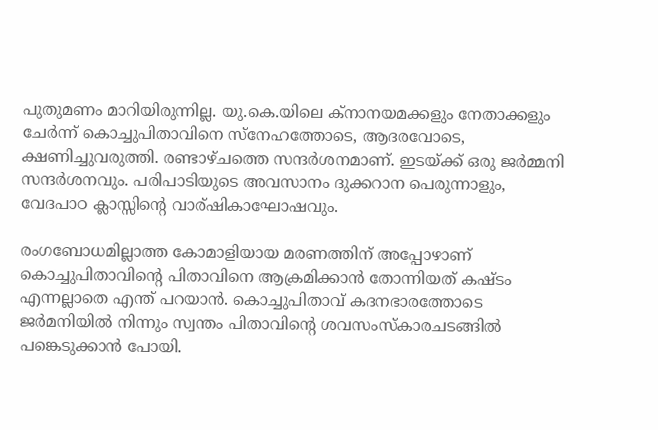പുതുമണം മാറിയിരുന്നില്ല. യു.കെ.യിലെ ക്നാനയമക്കളും നേതാക്കളും ചേര്‍ന്ന് കൊച്ചുപിതാവിനെ സ്നേഹത്തോടെ, ആദരവോടെ, ക്ഷണിച്ചുവരുത്തി. രണ്ടാഴ്ചത്തെ സന്ദര്‍ശനമാണ്. ഇടയ്ക്ക് ഒരു ജര്‍മ്മനി സന്ദര്‍ശനവും. പരിപാടിയുടെ അവസാനം ദുക്കറാന പെരുന്നാളും, വേദപാഠ ക്ലാസ്സിന്റെ വാര്ഷികാഘോഷവും.

രംഗബോധമില്ലാത്ത കോമാളിയായ മരണത്തിന് അപ്പോഴാണ്‌  കൊച്ചുപിതാവിന്റെ പിതാവിനെ ആക്രമിക്കാന്‍ തോന്നിയത് കഷ്ടം എന്നല്ലാതെ എന്ത് പറയാന്‍. കൊച്ചുപിതാവ് കദനഭാരത്തോടെ ജര്‍മനിയില്‍ നിന്നും സ്വന്തം പിതാവിന്റെ ശവസംസ്കാരചടങ്ങില്‍ പങ്കെടുക്കാന്‍ പോയി.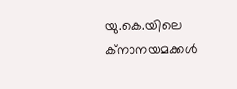യു.കെ.യിലെ ക്നാനയമക്കള്‍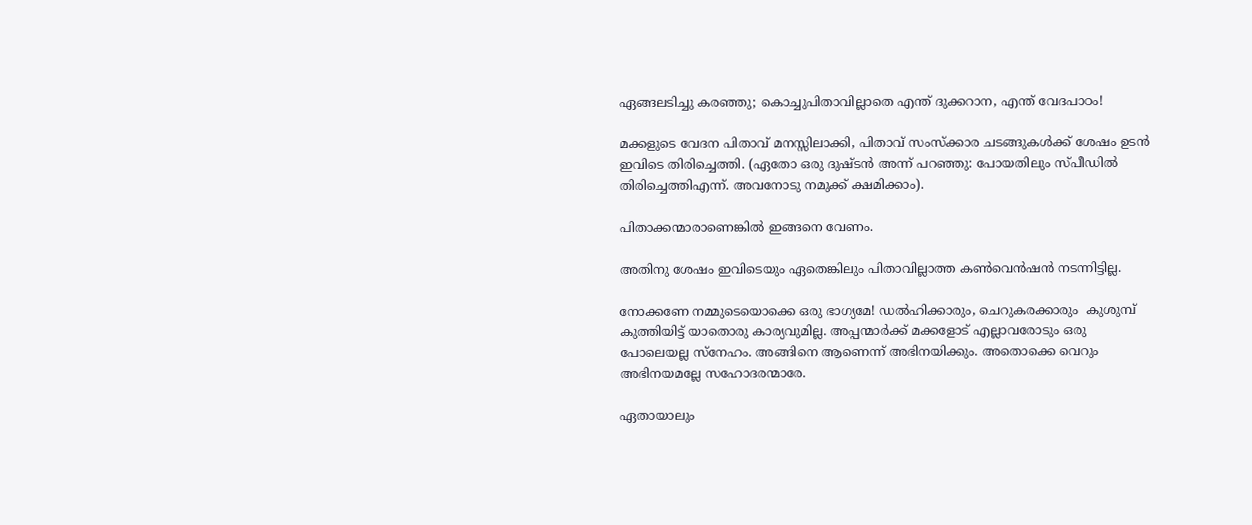ഏങ്ങലടിച്ചു കരഞ്ഞു; കൊച്ചുപിതാവില്ലാതെ എന്ത് ദുക്കറാന, എന്ത് വേദപാഠം!

മക്കളുടെ വേദന പിതാവ് മനസ്സിലാക്കി, പിതാവ് സംസ്ക്കാര ചടങ്ങുകള്‍ക്ക് ശേഷം ഉടന്‍ ഇവിടെ തിരിച്ചെത്തി. (ഏതോ ഒരു ദുഷ്ടന്‍ അന്ന് പറഞ്ഞു: പോയതിലും സ്പീഡില്‍ തിരിച്ചെത്തിഎന്ന്. അവനോടു നമുക്ക് ക്ഷമിക്കാം).

പിതാക്കന്മാരാണെങ്കില്‍ ഇങ്ങനെ വേണം.

അതിനു ശേഷം ഇവിടെയും ഏതെങ്കിലും പിതാവില്ലാത്ത കണ്‍വെന്‍ഷന്‍ നടന്നിട്ടില്ല.

നോക്കണേ നമ്മുടെയൊക്കെ ഒരു ഭാഗ്യമേ! ഡല്‍ഹിക്കാരും, ചെറുകരക്കാരും  കുശുമ്പ് കുത്തിയിട്ട് യാതൊരു കാര്യവുമില്ല. അപ്പന്മാര്‍ക്ക് മക്കളോട് എല്ലാവരോടും ഒരു പോലെയല്ല സ്നേഹം. അങ്ങിനെ ആണെന്ന് അഭിനയിക്കും. അതൊക്കെ വെറും അഭിനയമല്ലേ സഹോദരന്മാരേ.

ഏതായാലും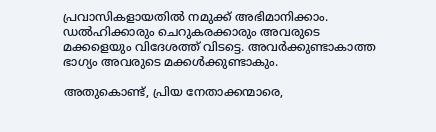പ്രവാസികളായതില്‍ നമുക്ക് അഭിമാനിക്കാം. ഡല്‍ഹിക്കാരും ചെറുകരക്കാരും അവരുടെ മക്കളെയും വിദേശത്ത് വിടട്ടെ. അവര്‍ക്കുണ്ടാകാത്ത ഭാഗ്യം അവരുടെ മക്കള്‍ക്കുണ്ടാകും.

അതുകൊണ്ട്, പ്രിയ നേതാക്കന്മാരെ,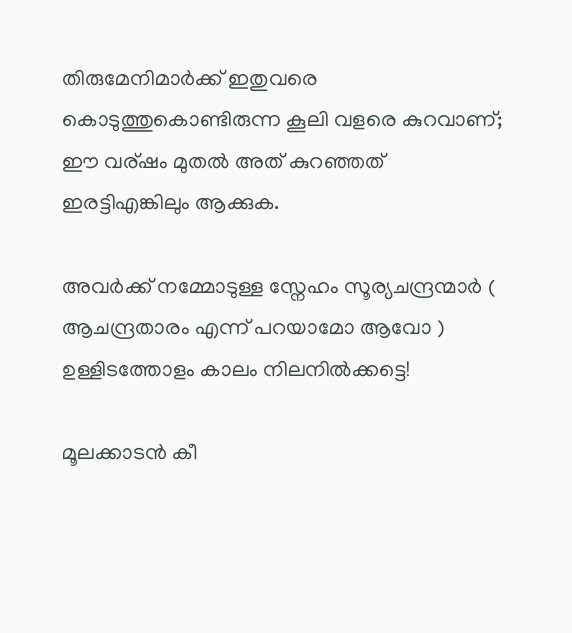തിരുമേനിമാര്‍ക്ക് ഇതുവരെ കൊടുത്തുകൊണ്ടിരുന്ന കൂലി വളരെ കുറവാണ്; ഈ വര്ഷം മുതല്‍ അത് കുറഞ്ഞത് ഇരട്ടിഎങ്കിലും ആക്കുക.

അവര്‍ക്ക് നമ്മോടുള്ള സ്നേഹം സൂര്യചന്ദ്രന്മാര്‍ ( ആചന്ദ്രതാരം എന്ന് പറയാമോ ആവോ ) ഉള്ളിടത്തോളം കാലം നിലനില്‍ക്കട്ടെ!

മൂലക്കാടന്‍ കീ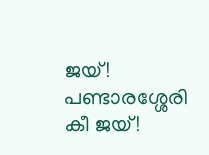ജയ്‌! പണ്ടാരശ്ശേരി കീ ജയ്!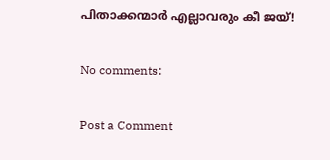പിതാക്കന്മാര്‍ എല്ലാവരും കീ ജയ്!

No comments:

Post a Comment